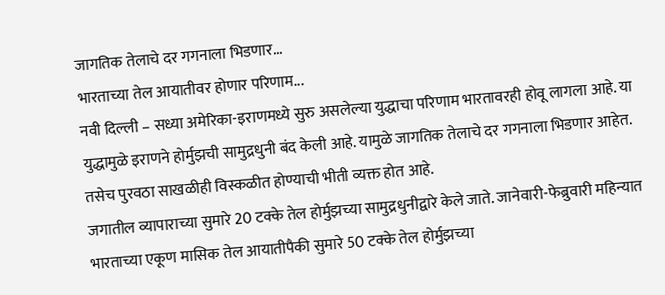जागतिक तेलाचे दर गगनाला भिडणार...
भारताच्या तेल आयातीवर होणार परिणाम...
नवी दिल्ली – सध्या अमेरिका-इराणमध्ये सुरु असलेल्या युद्धाचा परिणाम भारतावरही होवू लागला आहे. या युद्धामुळे इराणने होर्मुझची सामुद्रधुनी बंद केली आहे. यामुळे जागतिक तेलाचे दर गगनाला भिडणार आहेत. तसेच पुरवठा साखळीही विस्कळीत होण्याची भीती व्यक्त होत आहे.
जगातील व्यापाराच्या सुमारे 20 टक्के तेल होर्मुझच्या सामुद्रधुनीद्वारे केले जाते. जानेवारी-फेब्रुवारी महिन्यात भारताच्या एकूण मासिक तेल आयातीपैकी सुमारे 50 टक्के तेल होर्मुझच्या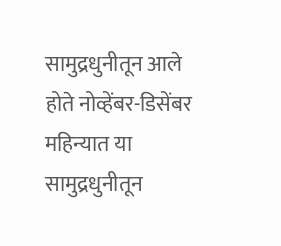सामुद्रधुनीतून आले होते नोव्हेंबर-डिसेंबर महिन्यात या सामुद्रधुनीतून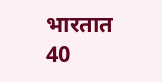भारतात 40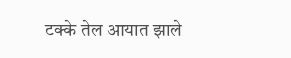टक्के तेल आयात झाले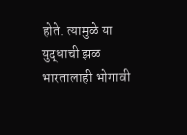होते. त्यामुळे या युद्धाची झळ भारतालाही भोगावी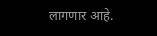लागणार आहे.